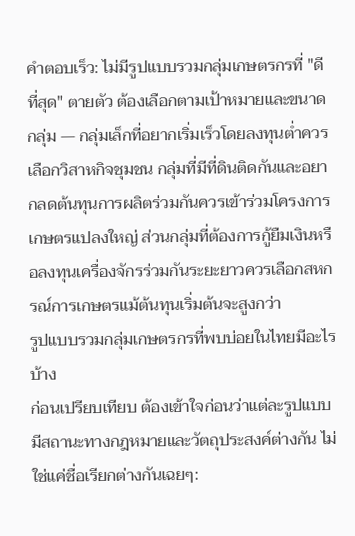คำตอบเร็ว: ไม่มีรูปแบบรวมกลุ่มเกษตรกรที่ "ดีที่สุด" ตายตัว ต้องเลือกตามเป้าหมายและขนาดกลุ่ม — กลุ่มเล็กที่อยากเริ่มเร็วโดยลงทุนต่ำควรเลือกวิสาหกิจชุมชน กลุ่มที่มีที่ดินติดกันและอยากลดต้นทุนการผลิตร่วมกันควรเข้าร่วมโครงการเกษตรแปลงใหญ่ ส่วนกลุ่มที่ต้องการกู้ยืมเงินหรือลงทุนเครื่องจักรร่วมกันระยะยาวควรเลือกสหกรณ์การเกษตรแม้ต้นทุนเริ่มต้นจะสูงกว่า
รูปแบบรวมกลุ่มเกษตรกรที่พบบ่อยในไทยมีอะไรบ้าง
ก่อนเปรียบเทียบ ต้องเข้าใจก่อนว่าแต่ละรูปแบบมีสถานะทางกฎหมายและวัตถุประสงค์ต่างกัน ไม่ใช่แค่ชื่อเรียกต่างกันเฉยๆ: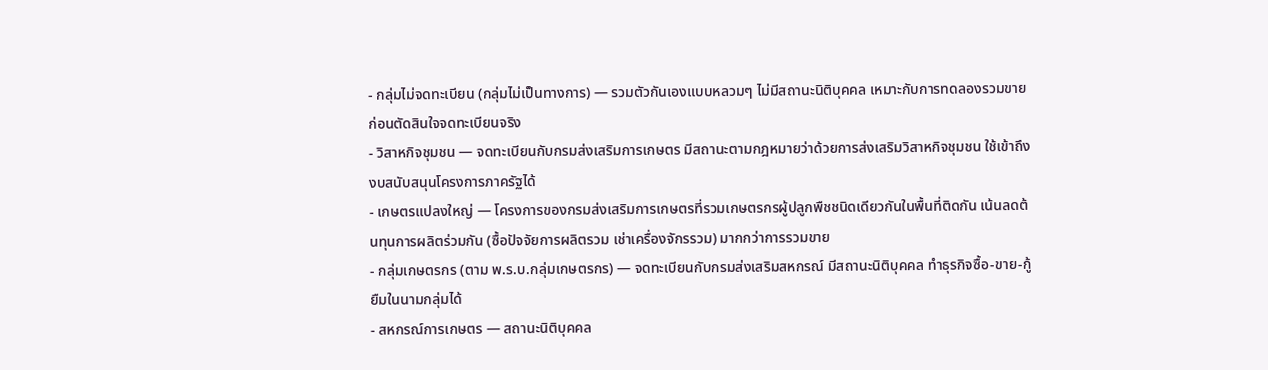- กลุ่มไม่จดทะเบียน (กลุ่มไม่เป็นทางการ) — รวมตัวกันเองแบบหลวมๆ ไม่มีสถานะนิติบุคคล เหมาะกับการทดลองรวมขายก่อนตัดสินใจจดทะเบียนจริง
- วิสาหกิจชุมชน — จดทะเบียนกับกรมส่งเสริมการเกษตร มีสถานะตามกฎหมายว่าด้วยการส่งเสริมวิสาหกิจชุมชน ใช้เข้าถึงงบสนับสนุนโครงการภาครัฐได้
- เกษตรแปลงใหญ่ — โครงการของกรมส่งเสริมการเกษตรที่รวมเกษตรกรผู้ปลูกพืชชนิดเดียวกันในพื้นที่ติดกัน เน้นลดต้นทุนการผลิตร่วมกัน (ซื้อปัจจัยการผลิตรวม เช่าเครื่องจักรรวม) มากกว่าการรวมขาย
- กลุ่มเกษตรกร (ตาม พ.ร.บ.กลุ่มเกษตรกร) — จดทะเบียนกับกรมส่งเสริมสหกรณ์ มีสถานะนิติบุคคล ทำธุรกิจซื้อ-ขาย-กู้ยืมในนามกลุ่มได้
- สหกรณ์การเกษตร — สถานะนิติบุคคล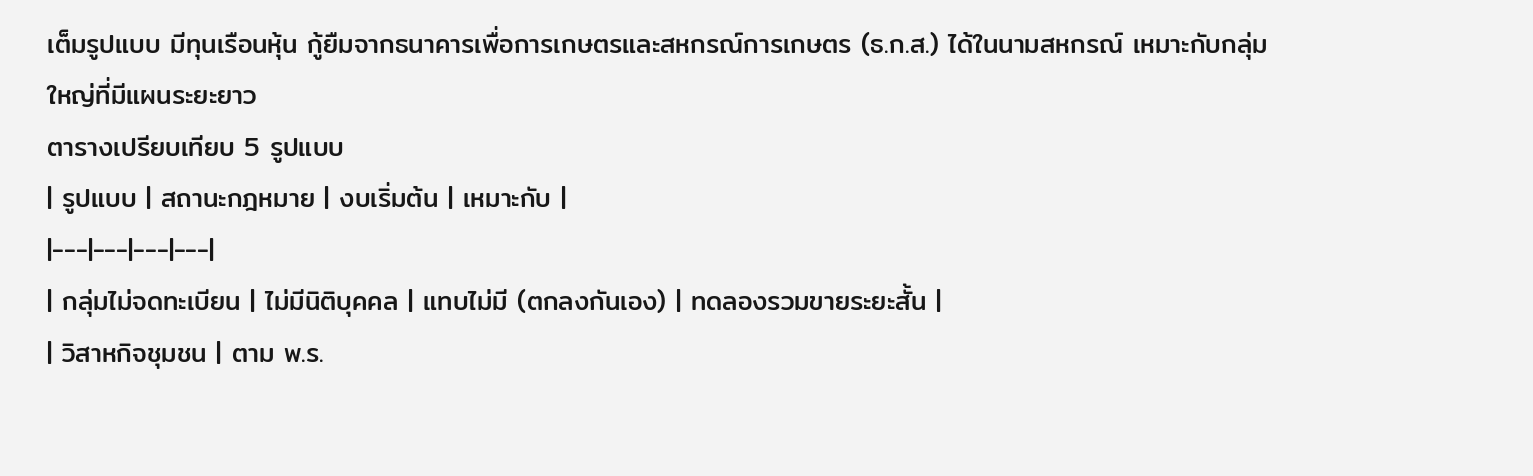เต็มรูปแบบ มีทุนเรือนหุ้น กู้ยืมจากธนาคารเพื่อการเกษตรและสหกรณ์การเกษตร (ธ.ก.ส.) ได้ในนามสหกรณ์ เหมาะกับกลุ่มใหญ่ที่มีแผนระยะยาว
ตารางเปรียบเทียบ 5 รูปแบบ
| รูปแบบ | สถานะกฎหมาย | งบเริ่มต้น | เหมาะกับ |
|---|---|---|---|
| กลุ่มไม่จดทะเบียน | ไม่มีนิติบุคคล | แทบไม่มี (ตกลงกันเอง) | ทดลองรวมขายระยะสั้น |
| วิสาหกิจชุมชน | ตาม พ.ร.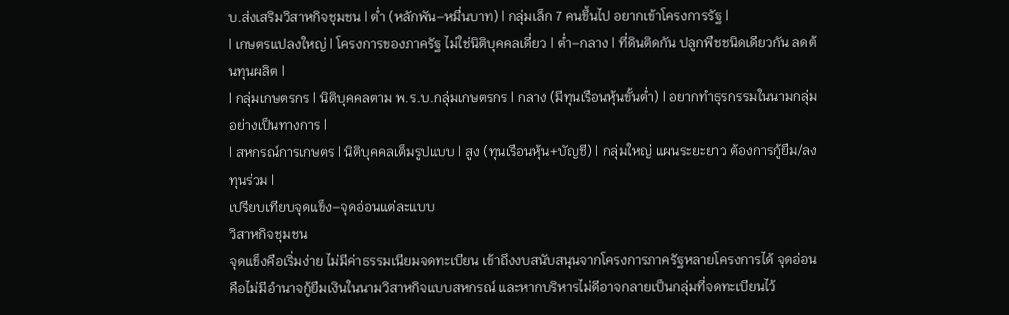บ.ส่งเสริมวิสาหกิจชุมชน | ต่ำ (หลักพัน–หมื่นบาท) | กลุ่มเล็ก 7 คนขึ้นไป อยากเข้าโครงการรัฐ |
| เกษตรแปลงใหญ่ | โครงการของภาครัฐ ไม่ใช่นิติบุคคลเดี่ยว | ต่ำ–กลาง | ที่ดินติดกัน ปลูกพืชชนิดเดียวกัน ลดต้นทุนผลิต |
| กลุ่มเกษตรกร | นิติบุคคลตาม พ.ร.บ.กลุ่มเกษตรกร | กลาง (มีทุนเรือนหุ้นขั้นต่ำ) | อยากทำธุรกรรมในนามกลุ่มอย่างเป็นทางการ |
| สหกรณ์การเกษตร | นิติบุคคลเต็มรูปแบบ | สูง (ทุนเรือนหุ้น+บัญชี) | กลุ่มใหญ่ แผนระยะยาว ต้องการกู้ยืม/ลงทุนร่วม |
เปรียบเทียบจุดแข็ง–จุดอ่อนแต่ละแบบ
วิสาหกิจชุมชน
จุดแข็งคือเริ่มง่าย ไม่มีค่าธรรมเนียมจดทะเบียน เข้าถึงงบสนับสนุนจากโครงการภาครัฐหลายโครงการได้ จุดอ่อนคือไม่มีอำนาจกู้ยืมเงินในนามวิสาหกิจแบบสหกรณ์ และหากบริหารไม่ดีอาจกลายเป็นกลุ่มที่จดทะเบียนไว้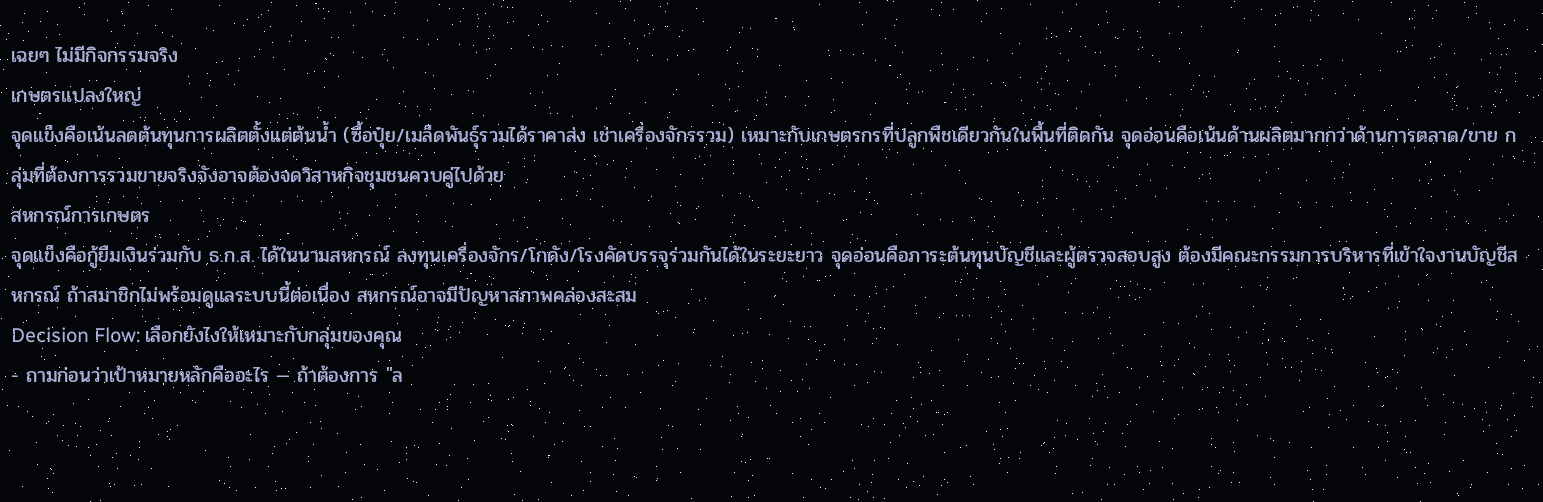เฉยๆ ไม่มีกิจกรรมจริง
เกษตรแปลงใหญ่
จุดแข็งคือเน้นลดต้นทุนการผลิตตั้งแต่ต้นน้ำ (ซื้อปุ๋ย/เมล็ดพันธุ์รวมได้ราคาส่ง เช่าเครื่องจักรรวม) เหมาะกับเกษตรกรที่ปลูกพืชเดียวกันในพื้นที่ติดกัน จุดอ่อนคือเน้นด้านผลิตมากกว่าด้านการตลาด/ขาย กลุ่มที่ต้องการรวมขายจริงจังอาจต้องจดวิสาหกิจชุมชนควบคู่ไปด้วย
สหกรณ์การเกษตร
จุดแข็งคือกู้ยืมเงินร่วมกับ ธ.ก.ส. ได้ในนามสหกรณ์ ลงทุนเครื่องจักร/โกดัง/โรงคัดบรรจุร่วมกันได้ในระยะยาว จุดอ่อนคือภาระต้นทุนบัญชีและผู้ตรวจสอบสูง ต้องมีคณะกรรมการบริหารที่เข้าใจงานบัญชีสหกรณ์ ถ้าสมาชิกไม่พร้อมดูแลระบบนี้ต่อเนื่อง สหกรณ์อาจมีปัญหาสภาพคล่องสะสม
Decision Flow: เลือกยังไงให้เหมาะกับกลุ่มของคุณ
- ถามก่อนว่าเป้าหมายหลักคืออะไร — ถ้าต้องการ "ล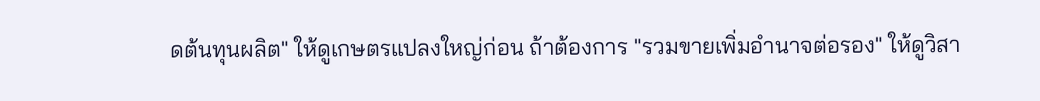ดต้นทุนผลิต" ให้ดูเกษตรแปลงใหญ่ก่อน ถ้าต้องการ "รวมขายเพิ่มอำนาจต่อรอง" ให้ดูวิสา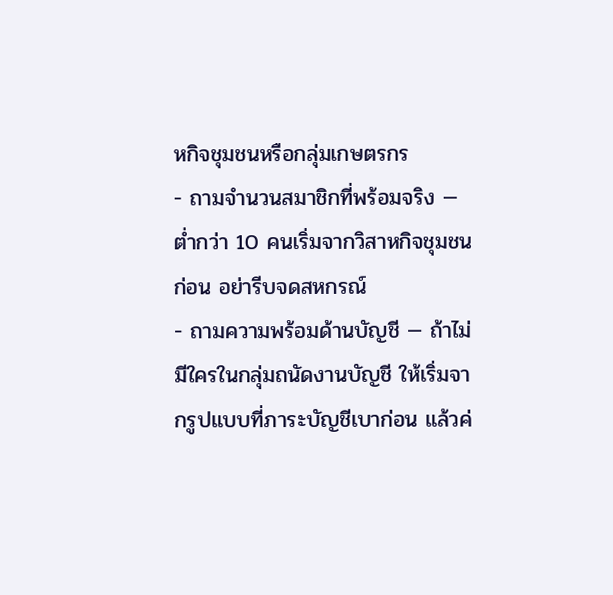หกิจชุมชนหรือกลุ่มเกษตรกร
- ถามจำนวนสมาชิกที่พร้อมจริง — ต่ำกว่า 10 คนเริ่มจากวิสาหกิจชุมชนก่อน อย่ารีบจดสหกรณ์
- ถามความพร้อมด้านบัญชี — ถ้าไม่มีใครในกลุ่มถนัดงานบัญชี ให้เริ่มจากรูปแบบที่ภาระบัญชีเบาก่อน แล้วค่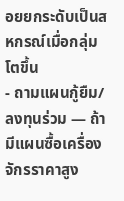อยยกระดับเป็นสหกรณ์เมื่อกลุ่มโตขึ้น
- ถามแผนกู้ยืม/ลงทุนร่วม — ถ้ามีแผนซื้อเครื่องจักรราคาสูง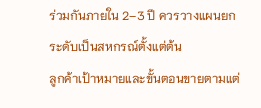ร่วมกันภายใน 2–3 ปี ควรวางแผนยกระดับเป็นสหกรณ์ตั้งแต่ต้น
ลูกค้าเป้าหมายและขั้นตอนขายตามแต่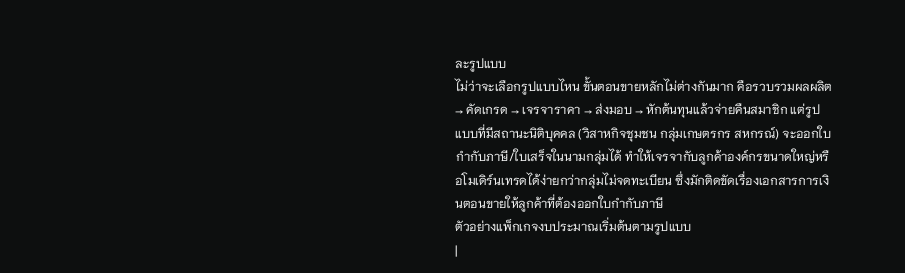ละรูปแบบ
ไม่ว่าจะเลือกรูปแบบไหน ขั้นตอนขายหลักไม่ต่างกันมาก คือรวบรวมผลผลิต → คัดเกรด → เจรจาราคา → ส่งมอบ → หักต้นทุนแล้วจ่ายคืนสมาชิก แต่รูปแบบที่มีสถานะนิติบุคคล (วิสาหกิจชุมชน กลุ่มเกษตรกร สหกรณ์) จะออกใบกำกับภาษี/ใบเสร็จในนามกลุ่มได้ ทำให้เจรจากับลูกค้าองค์กรขนาดใหญ่หรือโมเดิร์นเทรดได้ง่ายกว่ากลุ่มไม่จดทะเบียน ซึ่งมักติดขัดเรื่องเอกสารการเงินตอนขายให้ลูกค้าที่ต้องออกใบกำกับภาษี
ตัวอย่างแพ็กเกจงบประมาณเริ่มต้นตามรูปแบบ
|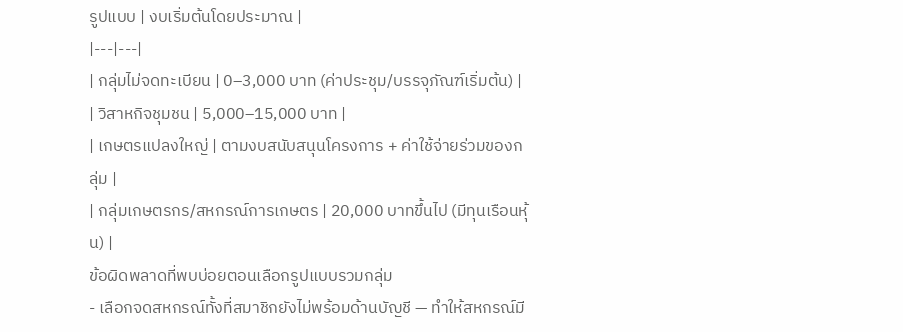รูปแบบ | งบเริ่มต้นโดยประมาณ |
|---|---|
| กลุ่มไม่จดทะเบียน | 0–3,000 บาท (ค่าประชุม/บรรจุภัณฑ์เริ่มต้น) |
| วิสาหกิจชุมชน | 5,000–15,000 บาท |
| เกษตรแปลงใหญ่ | ตามงบสนับสนุนโครงการ + ค่าใช้จ่ายร่วมของกลุ่ม |
| กลุ่มเกษตรกร/สหกรณ์การเกษตร | 20,000 บาทขึ้นไป (มีทุนเรือนหุ้น) |
ข้อผิดพลาดที่พบบ่อยตอนเลือกรูปแบบรวมกลุ่ม
- เลือกจดสหกรณ์ทั้งที่สมาชิกยังไม่พร้อมด้านบัญชี — ทำให้สหกรณ์มี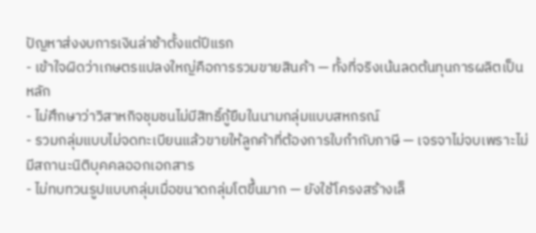ปัญหาส่งงบการเงินล่าช้าตั้งแต่ปีแรก
- เข้าใจผิดว่าเกษตรแปลงใหญ่คือการรวมขายสินค้า — ทั้งที่จริงเน้นลดต้นทุนการผลิตเป็นหลัก
- ไม่ศึกษาว่าวิสาหกิจชุมชนไม่มีสิทธิ์กู้ยืมในนามกลุ่มแบบสหกรณ์
- รวมกลุ่มแบบไม่จดทะเบียนแล้วขายให้ลูกค้าที่ต้องการใบกำกับภาษี — เจรจาไม่จบเพราะไม่มีสถานะนิติบุคคลออกเอกสาร
- ไม่ทบทวนรูปแบบกลุ่มเมื่อขนาดกลุ่มโตขึ้นมาก — ยังใช้โครงสร้างเล็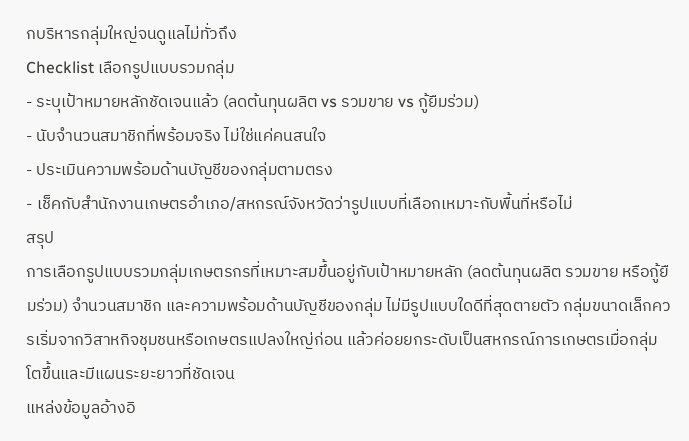กบริหารกลุ่มใหญ่จนดูแลไม่ทั่วถึง
Checklist เลือกรูปแบบรวมกลุ่ม
- ระบุเป้าหมายหลักชัดเจนแล้ว (ลดต้นทุนผลิต vs รวมขาย vs กู้ยืมร่วม)
- นับจำนวนสมาชิกที่พร้อมจริง ไม่ใช่แค่คนสนใจ
- ประเมินความพร้อมด้านบัญชีของกลุ่มตามตรง
- เช็คกับสำนักงานเกษตรอำเภอ/สหกรณ์จังหวัดว่ารูปแบบที่เลือกเหมาะกับพื้นที่หรือไม่
สรุป
การเลือกรูปแบบรวมกลุ่มเกษตรกรที่เหมาะสมขึ้นอยู่กับเป้าหมายหลัก (ลดต้นทุนผลิต รวมขาย หรือกู้ยืมร่วม) จำนวนสมาชิก และความพร้อมด้านบัญชีของกลุ่ม ไม่มีรูปแบบใดดีที่สุดตายตัว กลุ่มขนาดเล็กควรเริ่มจากวิสาหกิจชุมชนหรือเกษตรแปลงใหญ่ก่อน แล้วค่อยยกระดับเป็นสหกรณ์การเกษตรเมื่อกลุ่มโตขึ้นและมีแผนระยะยาวที่ชัดเจน
แหล่งข้อมูลอ้างอิ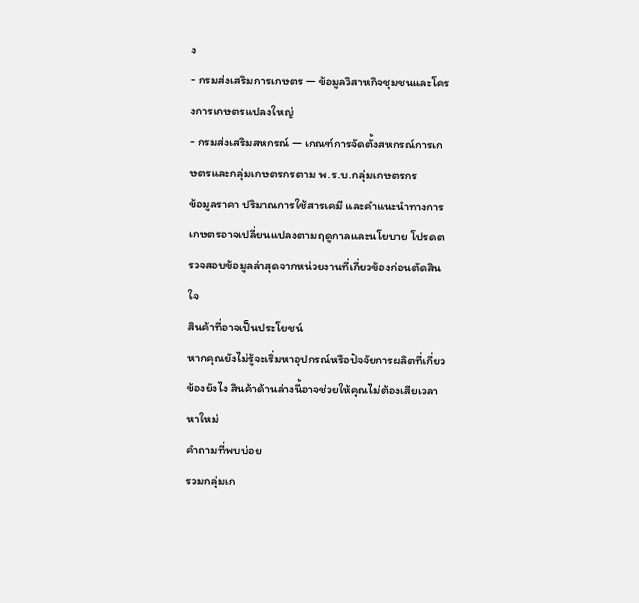ง
- กรมส่งเสริมการเกษตร — ข้อมูลวิสาหกิจชุมชนและโครงการเกษตรแปลงใหญ่
- กรมส่งเสริมสหกรณ์ — เกณฑ์การจัดตั้งสหกรณ์การเกษตรและกลุ่มเกษตรกรตาม พ.ร.บ.กลุ่มเกษตรกร
ข้อมูลราคา ปริมาณการใช้สารเคมี และคำแนะนำทางการเกษตรอาจเปลี่ยนแปลงตามฤดูกาลและนโยบาย โปรดตรวจสอบข้อมูลล่าสุดจากหน่วยงานที่เกี่ยวข้องก่อนตัดสินใจ
สินค้าที่อาจเป็นประโยชน์
หากคุณยังไม่รู้จะเริ่มหาอุปกรณ์หรือปัจจัยการผลิตที่เกี่ยวข้องยังไง สินค้าด้านล่างนี้อาจช่วยให้คุณไม่ต้องเสียเวลาหาใหม่
คำถามที่พบบ่อย
รวมกลุ่มเก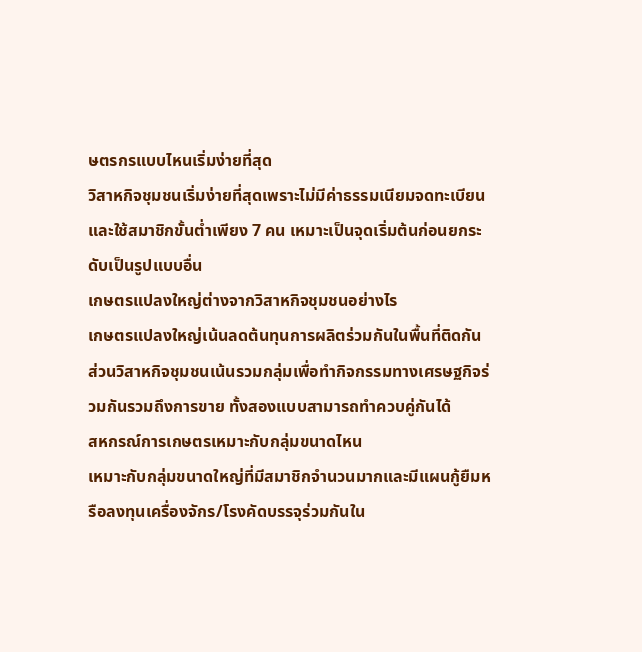ษตรกรแบบไหนเริ่มง่ายที่สุด
วิสาหกิจชุมชนเริ่มง่ายที่สุดเพราะไม่มีค่าธรรมเนียมจดทะเบียนและใช้สมาชิกขั้นต่ำเพียง 7 คน เหมาะเป็นจุดเริ่มต้นก่อนยกระดับเป็นรูปแบบอื่น
เกษตรแปลงใหญ่ต่างจากวิสาหกิจชุมชนอย่างไร
เกษตรแปลงใหญ่เน้นลดต้นทุนการผลิตร่วมกันในพื้นที่ติดกัน ส่วนวิสาหกิจชุมชนเน้นรวมกลุ่มเพื่อทำกิจกรรมทางเศรษฐกิจร่วมกันรวมถึงการขาย ทั้งสองแบบสามารถทำควบคู่กันได้
สหกรณ์การเกษตรเหมาะกับกลุ่มขนาดไหน
เหมาะกับกลุ่มขนาดใหญ่ที่มีสมาชิกจำนวนมากและมีแผนกู้ยืมหรือลงทุนเครื่องจักร/โรงคัดบรรจุร่วมกันใน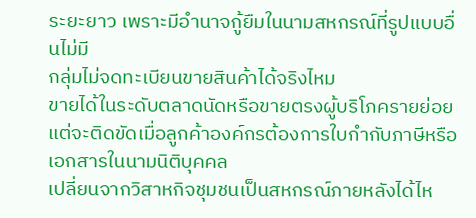ระยะยาว เพราะมีอำนาจกู้ยืมในนามสหกรณ์ที่รูปแบบอื่นไม่มี
กลุ่มไม่จดทะเบียนขายสินค้าได้จริงไหม
ขายได้ในระดับตลาดนัดหรือขายตรงผู้บริโภครายย่อย แต่จะติดขัดเมื่อลูกค้าองค์กรต้องการใบกำกับภาษีหรือเอกสารในนามนิติบุคคล
เปลี่ยนจากวิสาหกิจชุมชนเป็นสหกรณ์ภายหลังได้ไห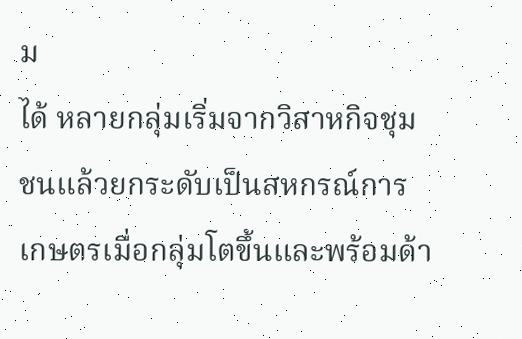ม
ได้ หลายกลุ่มเริ่มจากวิสาหกิจชุมชนแล้วยกระดับเป็นสหกรณ์การเกษตรเมื่อกลุ่มโตขึ้นและพร้อมด้า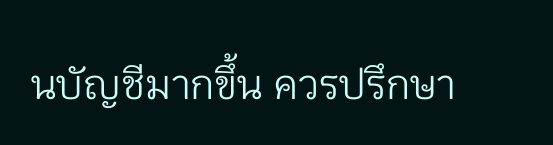นบัญชีมากขึ้น ควรปรึกษา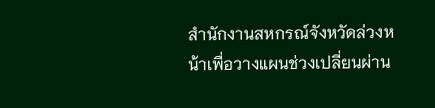สำนักงานสหกรณ์จังหวัดล่วงหน้าเพื่อวางแผนช่วงเปลี่ยนผ่าน